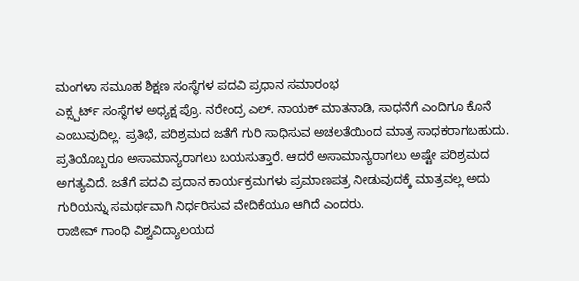ಮಂಗಳಾ ಸಮೂಹ ಶಿಕ್ಷಣ ಸಂಸ್ಥೆಗಳ ಪದವಿ ಪ್ರಧಾನ ಸಮಾರಂಭ
ಎಕ್ಸ್ಪರ್ಟ್ ಸಂಸ್ಥೆಗಳ ಅಧ್ಯಕ್ಷ ಪ್ರೊ. ನರೇಂದ್ರ ಎಲ್. ನಾಯಕ್ ಮಾತನಾಡಿ, ಸಾಧನೆಗೆ ಎಂದಿಗೂ ಕೊನೆ ಎಂಬುವುದಿಲ್ಲ. ಪ್ರತಿಭೆ, ಪರಿಶ್ರಮದ ಜತೆಗೆ ಗುರಿ ಸಾಧಿಸುವ ಅಚಲತೆಯಿಂದ ಮಾತ್ರ ಸಾಧಕರಾಗಬಹುದು. ಪ್ರತಿಯೊಬ್ಬರೂ ಅಸಾಮಾನ್ಯರಾಗಲು ಬಯಸುತ್ತಾರೆ. ಆದರೆ ಅಸಾಮಾನ್ಯರಾಗಲು ಅಷ್ಟೇ ಪರಿಶ್ರಮದ ಅಗತ್ಯವಿದೆ. ಜತೆಗೆ ಪದವಿ ಪ್ರದಾನ ಕಾರ್ಯಕ್ರಮಗಳು ಪ್ರಮಾಣಪತ್ರ ನೀಡುವುದಕ್ಕೆ ಮಾತ್ರವಲ್ಲ ಅದು ಗುರಿಯನ್ನು ಸಮರ್ಥವಾಗಿ ನಿರ್ಧರಿಸುವ ವೇದಿಕೆಯೂ ಆಗಿದೆ ಎಂದರು.
ರಾಜೀವ್ ಗಾಂಧಿ ವಿಶ್ವವಿದ್ಯಾಲಯದ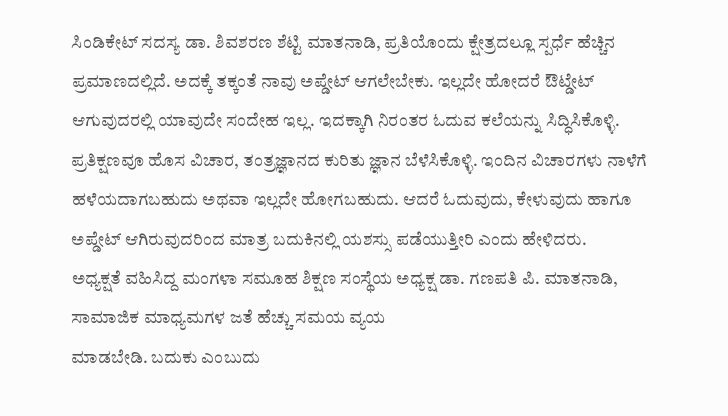ಸಿಂಡಿಕೇಟ್ ಸದಸ್ಯ ಡಾ. ಶಿವಶರಣ ಶೆಟ್ಟಿ ಮಾತನಾಡಿ, ಪ್ರತಿಯೊಂದು ಕ್ಷೇತ್ರದಲ್ಲೂ ಸ್ಪರ್ಧೆ ಹೆಚ್ಚಿನ ಪ್ರಮಾಣದಲ್ಲಿದೆ. ಅದಕ್ಕೆ ತಕ್ಕಂತೆ ನಾವು ಅಪ್ಡೇಟ್ ಆಗಲೇಬೇಕು. ಇಲ್ಲದೇ ಹೋದರೆ ಔಟ್ಡೇಟ್ ಆಗುವುದರಲ್ಲಿ ಯಾವುದೇ ಸಂದೇಹ ಇಲ್ಲ. ಇದಕ್ಕಾಗಿ ನಿರಂತರ ಓದುವ ಕಲೆಯನ್ನು ಸಿದ್ಧಿಸಿಕೊಳ್ಳಿ. ಪ್ರತಿಕ್ಷಣವೂ ಹೊಸ ವಿಚಾರ, ತಂತ್ರಜ್ಞಾನದ ಕುರಿತು ಜ್ಞಾನ ಬೆಳೆಸಿಕೊಳ್ಳಿ. ಇಂದಿನ ವಿಚಾರಗಳು ನಾಳೆಗೆ ಹಳೆಯದಾಗಬಹುದು ಅಥವಾ ಇಲ್ಲದೇ ಹೋಗಬಹುದು. ಆದರೆ ಓದುವುದು, ಕೇಳುವುದು ಹಾಗೂ ಅಪ್ಡೇಟ್ ಆಗಿರುವುದರಿಂದ ಮಾತ್ರ ಬದುಕಿನಲ್ಲಿ ಯಶಸ್ಸು ಪಡೆಯುತ್ತೀರಿ ಎಂದು ಹೇಳಿದರು.
ಅಧ್ಯಕ್ಷತೆ ವಹಿಸಿದ್ದ ಮಂಗಳಾ ಸಮೂಹ ಶಿಕ್ಷಣ ಸಂಸ್ಥೆಯ ಅಧ್ಯಕ್ಷ ಡಾ. ಗಣಪತಿ ಪಿ. ಮಾತನಾಡಿ, ಸಾಮಾಜಿಕ ಮಾಧ್ಯಮಗಳ ಜತೆ ಹೆಚ್ಚು ಸಮಯ ವ್ಯಯ
ಮಾಡಬೇಡಿ. ಬದುಕು ಎಂಬುದು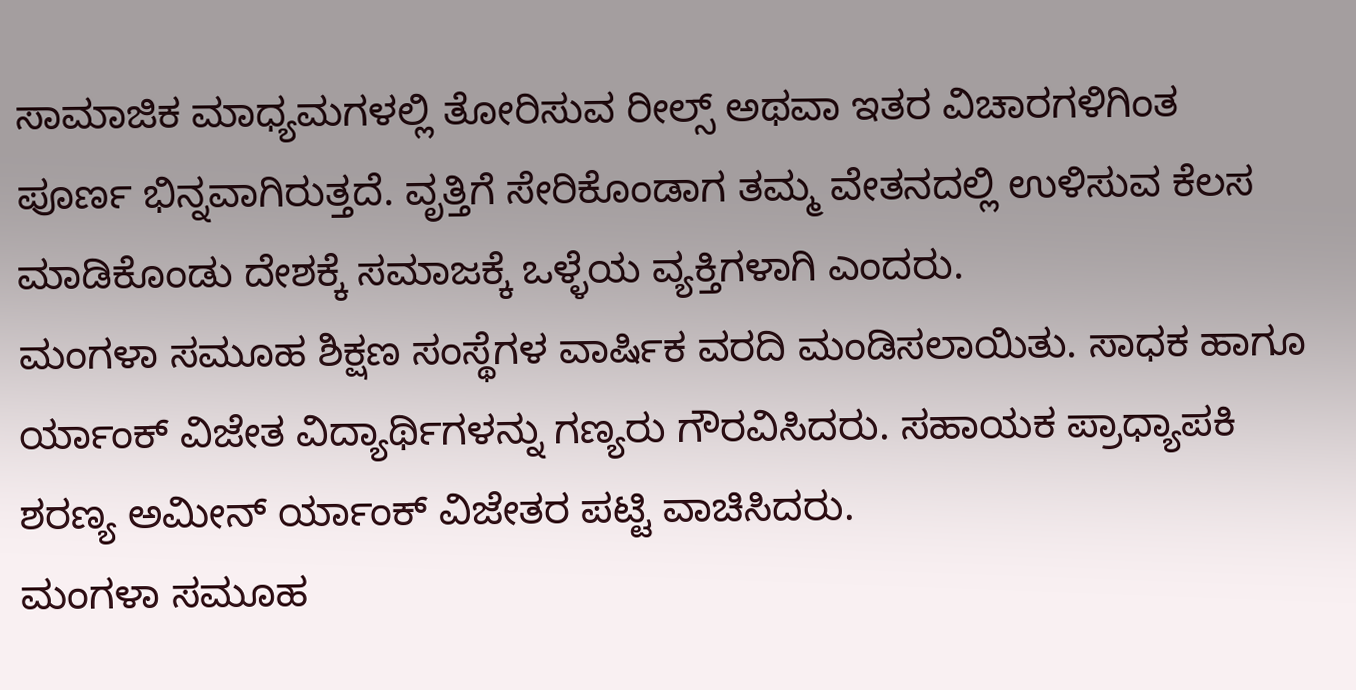ಸಾಮಾಜಿಕ ಮಾಧ್ಯಮಗಳಲ್ಲಿ ತೋರಿಸುವ ರೀಲ್ಸ್ ಅಥವಾ ಇತರ ವಿಚಾರಗಳಿಗಿಂತ ಪೂರ್ಣ ಭಿನ್ನವಾಗಿರುತ್ತದೆ. ವೃತ್ತಿಗೆ ಸೇರಿಕೊಂಡಾಗ ತಮ್ಮ ವೇತನದಲ್ಲಿ ಉಳಿಸುವ ಕೆಲಸ ಮಾಡಿಕೊಂಡು ದೇಶಕ್ಕೆ ಸಮಾಜಕ್ಕೆ ಒಳ್ಳೆಯ ವ್ಯಕ್ತಿಗಳಾಗಿ ಎಂದರು.
ಮಂಗಳಾ ಸಮೂಹ ಶಿಕ್ಷಣ ಸಂಸ್ಥೆಗಳ ವಾರ್ಷಿಕ ವರದಿ ಮಂಡಿಸಲಾಯಿತು. ಸಾಧಕ ಹಾಗೂ ರ್ಯಾಂಕ್ ವಿಜೇತ ವಿದ್ಯಾರ್ಥಿಗಳನ್ನು ಗಣ್ಯರು ಗೌರವಿಸಿದರು. ಸಹಾಯಕ ಪ್ರಾಧ್ಯಾಪಕಿ ಶರಣ್ಯ ಅಮೀನ್ ರ್ಯಾಂಕ್ ವಿಜೇತರ ಪಟ್ಟಿ ವಾಚಿಸಿದರು.
ಮಂಗಳಾ ಸಮೂಹ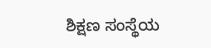ಶಿಕ್ಷಣ ಸಂಸ್ಥೆಯ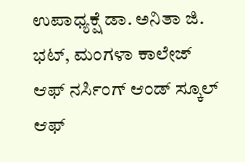ಉಪಾಧ್ಯಕ್ಷೆ ಡಾ. ಅನಿತಾ ಜಿ. ಭಟ್, ಮಂಗಳಾ ಕಾಲೇಜ್ ಆಫ್ ನರ್ಸಿಂಗ್ ಆಂಡ್ ಸ್ಕೂಲ್ ಆಫ್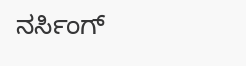ನರ್ಸಿಂಗ್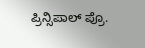ಪ್ರಿನ್ಸಿಪಾಲ್ ಪ್ರೊ.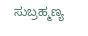ಸುಬ್ರಹ್ಮಣ್ಯ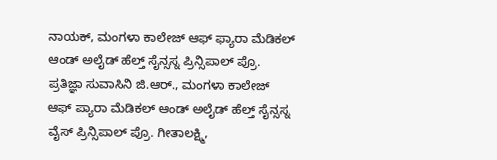ನಾಯಕ್, ಮಂಗಳಾ ಕಾಲೇಜ್ ಆಫ್ ಫ್ಯಾರಾ ಮೆಡಿಕಲ್ ಆಂಡ್ ಅಲೈಡ್ ಹೆಲ್ತ್ ಸೈನ್ಸಸ್ನ ಪ್ರಿನ್ಸಿಪಾಲ್ ಪ್ರೊ. ಪ್ರತಿಜ್ಞಾ ಸುವಾಸಿನಿ ಜಿ.ಆರ್., ಮಂಗಳಾ ಕಾಲೇಜ್ ಆಫ್ ಪ್ಯಾರಾ ಮೆಡಿಕಲ್ ಆಂಡ್ ಅಲೈಡ್ ಹೆಲ್ತ್ ಸೈನ್ಸಸ್ನ ವೈಸ್ ಪ್ರಿನ್ಸಿಪಾಲ್ ಪ್ರೊ. ಗೀತಾಲಕ್ಷ್ಮಿ,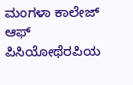ಮಂಗಳಾ ಕಾಲೇಜ್ ಆಫ್ ಪಿಸಿಯೋಥೆರಪಿಯ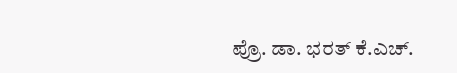ಪ್ರೊ. ಡಾ. ಭರತ್ ಕೆ.ಎಚ್.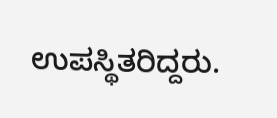ಉಪಸ್ಥಿತರಿದ್ದರು.